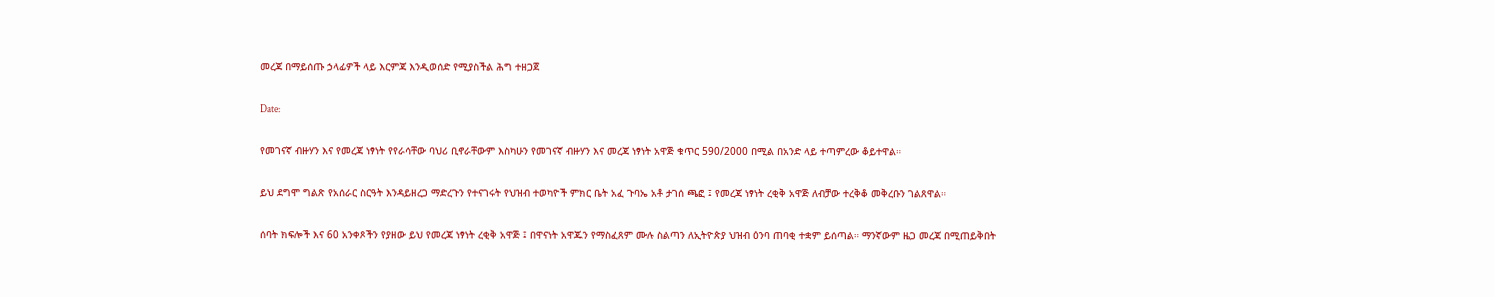መረጃ በማይሰጡ ኃላፊዎች ላይ እርምጃ እንዲወሰድ የሚያስችል ሕግ ተዘጋጀ

Date:

የመገናኛ ብዙሃን እና የመረጃ ነፃነት የየራሳቸው ባህሪ ቢኖራቸውም እስካሁን የመገናኛ ብዙሃን እና መረጃ ነፃነት አዋጅ ቁጥር 590/2000 በሚል በአንድ ላይ ተጣምረው ቆይተዋል።

ይህ ደግሞ ግልጽ የአሰራር ስርዓት እንዳይዘረጋ ማድረጉን የተናገሩት የህዝብ ተወካዮች ምክር ቤት አፈ ጉባኤ አቶ ታገሰ ጫፎ ፤ የመረጃ ነፃነት ረቂቅ አዋጅ ለብቻው ተረቅቆ መቅረቡን ገልጸዋል።

ሰባት ክፍሎች እና 60 አንቀጾችን የያዘው ይህ የመረጃ ነፃነት ረቂቅ አዋጅ ፤ በዋናነት አዋጁን የማስፈጸም ሙሉ ስልጣን ለኢትዮጵያ ህዝብ ዕንባ ጠባቂ ተቋም ይሰጣል። ማንኛውም ዜጋ መረጃ በሚጠይቅበት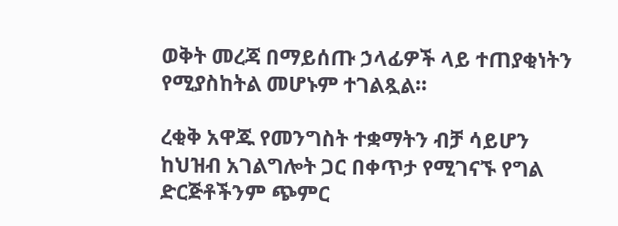ወቅት መረጃ በማይሰጡ ኃላፊዎች ላይ ተጠያቂነትን የሚያስከትል መሆኑም ተገልጿል።

ረቂቅ አዋጁ የመንግስት ተቋማትን ብቻ ሳይሆን ከህዝብ አገልግሎት ጋር በቀጥታ የሚገናኙ የግል ድርጅቶችንም ጭምር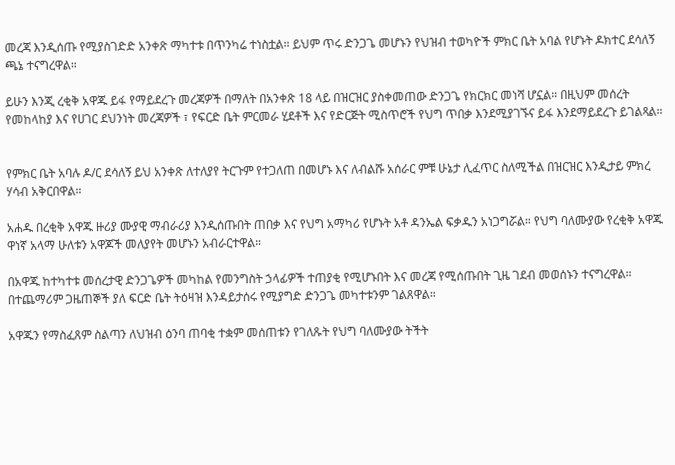መረጃ እንዲሰጡ የሚያስገድድ አንቀጽ ማካተቱ በጥንካሬ ተነስቷል። ይህም ጥሩ ድንጋጌ መሆኑን የህዝብ ተወካዮች ምክር ቤት አባል የሆኑት ዶክተር ደሳለኝ ጫኔ ተናግረዋል።

ይሁን እንጂ ረቂቅ አዋጁ ይፋ የማይደረጉ መረጃዎች በማለት በአንቀጽ 18 ላይ በዝርዝር ያስቀመጠው ድንጋጌ የክርክር መነሻ ሆኗል። በዚህም መሰረት የመከላከያ እና የሀገር ደህንነት መረጃዎች ፣ የፍርድ ቤት ምርመራ ሂደቶች እና የድርጅት ሚስጥሮች የህግ ጥበቃ እንደሚያገኙና ይፋ እንደማይደረጉ ይገልጻል።


የምክር ቤት አባሉ ዶ/ር ደሳለኝ ይህ አንቀጽ ለተለያየ ትርጉም የተጋለጠ በመሆኑ እና ለብልሹ አሰራር ምቹ ሁኔታ ሊፈጥር ስለሚችል በዝርዝር እንዲታይ ምክረ ሃሳብ አቅርበዋል።

አሐዱ በረቂቅ አዋጁ ዙሪያ ሙያዊ ማብራሪያ እንዲሰጡበት ጠበቃ እና የህግ አማካሪ የሆኑት አቶ ዳንኤል ፍቃዱን አነጋግሯል። የህግ ባለሙያው የረቂቅ አዋጁ ዋነኛ አላማ ሁለቱን አዋጆች መለያየት መሆኑን አብራርተዋል።

በአዋጁ ከተካተቱ መሰረታዊ ድንጋጌዎች መካከል የመንግስት ኃላፊዎች ተጠያቂ የሚሆኑበት እና መረጃ የሚሰጡበት ጊዜ ገደብ መወሰኑን ተናግረዋል። በተጨማሪም ጋዜጠኞች ያለ ፍርድ ቤት ትዕዛዝ እንዳይታሰሩ የሚያግድ ድንጋጌ መካተቱንም ገልጸዋል።

አዋጁን የማስፈጸም ስልጣን ለህዝብ ዕንባ ጠባቂ ተቋም መሰጠቱን የገለጹት የህግ ባለሙያው ትችት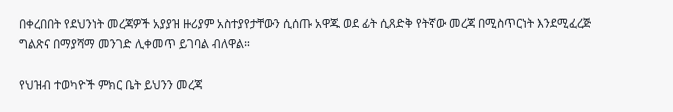በቀረበበት የደህንነት መረጃዎች አያያዝ ዙሪያም አስተያየታቸውን ሲሰጡ አዋጁ ወደ ፊት ሲጸድቅ የትኛው መረጃ በሚስጥርነት እንደሚፈረጅ ግልጽና በማያሻማ መንገድ ሊቀመጥ ይገባል ብለዋል።

የህዝብ ተወካዮች ምክር ቤት ይህንን መረጃ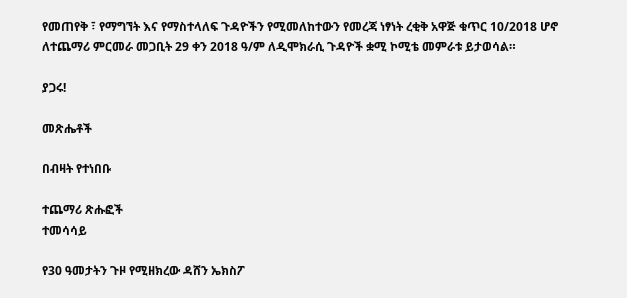የመጠየቅ ፣ የማግኘት እና የማስተላለፍ ጉዳዮችን የሚመለከተውን የመረጃ ነፃነት ረቂቅ አዋጅ ቁጥር 10/2018 ሆኖ ለተጨማሪ ምርመራ መጋቢት 29 ቀን 2018 ዓ/ም ለዲሞክራሲ ጉዳዮች ቋሚ ኮሚቴ መምራቱ ይታወሳል።

ያጋሩ!

መጽሔቶች

በብዛት የተነበቡ

ተጨማሪ ጽሑፎች
ተመሳሳይ

የ30 ዓመታትን ጉዞ የሚዘክረው ዳሸን ኤክስፖ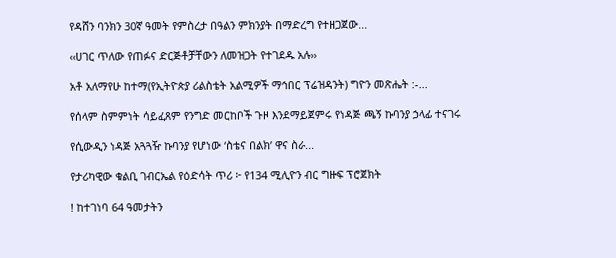የዳሸን ባንክን 30ኛ ዓመት የምስረታ በዓልን ምክንያት በማድረግ የተዘጋጀው...

‹‹ሀገር ጥለው የጠፉና ድርጅቶቻቸውን ለመዝጋት የተገደዱ አሉ››

አቶ አለማየሁ ከተማ(የኢትዮጵያ ሪልስቴት አልሚዎች ማኅበር ፕሬዝዳንት) ግዮን መጽሔት :-...

የሰላም ስምምነት ሳይፈጸም የንግድ መርከቦች ጉዞ እንደማይጀምሩ የነዳጅ ጫኝ ኩባንያ ኃላፊ ተናገሩ

የሲውዲን ነዳጅ አጓጓዥ ኩባንያ የሆነው ‘ስቴና በልክ’ ዋና ስራ...

የታሪካዊው ቁልቢ ገብርኤል የዕድሳት ጥሪ ፦ የ134 ሚሊዮን ብር ግዙፍ ፕሮጀክት

! ከተገነባ 64 ዓመታትን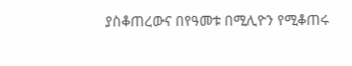ያስቆጠረውና በየዓመቱ በሚሊዮን የሚቆጠሩ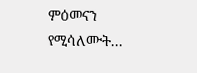ምዕመናን የሚሳለሙት...